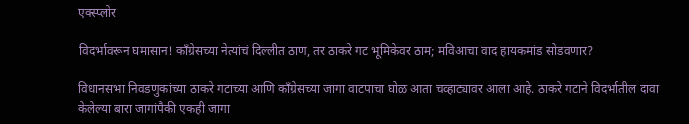एक्स्प्लोर

विदर्भावरून घमासान! काँग्रेसच्या नेत्यांचं दिल्लीत ठाण, तर ठाकरे गट भूमिकेवर ठाम; मविआचा वाद हायकमांड सोडवणार?

विधानसभा निवडणुकांच्या ठाकरे गटाच्या आणि काँग्रेसच्या जागा वाटपाचा घोळ आता चव्हाट्यावर आला आहे. ठाकरे गटाने विदर्भातील दावा केलेल्या बारा जागांपैकी एकही जागा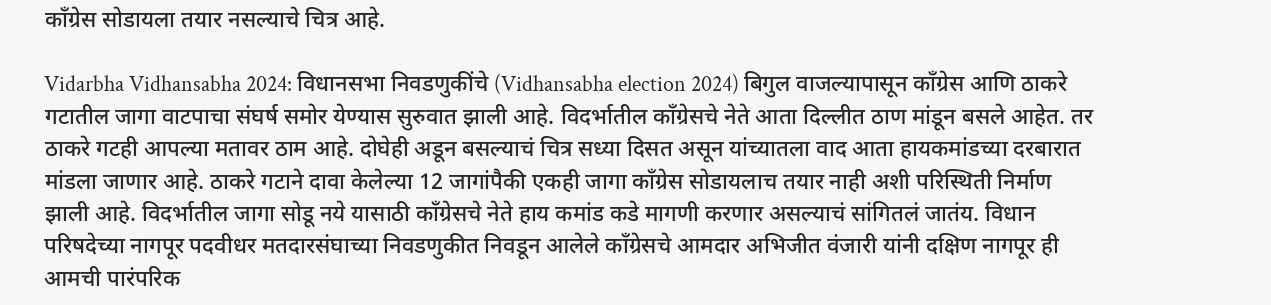काँग्रेस सोडायला तयार नसल्याचे चित्र आहे.

Vidarbha Vidhansabha 2024: विधानसभा निवडणुकींचे (Vidhansabha election 2024) बिगुल वाजल्यापासून काँग्रेस आणि ठाकरे गटातील जागा वाटपाचा संघर्ष समोर येण्यास सुरुवात झाली आहे. विदर्भातील काँग्रेसचे नेते आता दिल्लीत ठाण मांडून बसले आहेत. तर ठाकरे गटही आपल्या मतावर ठाम आहे. दोघेही अडून बसल्याचं चित्र सध्या दिसत असून यांच्यातला वाद आता हायकमांडच्या दरबारात मांडला जाणार आहे. ठाकरे गटाने दावा केलेल्या 12 जागांपैकी एकही जागा काँग्रेस सोडायलाच तयार नाही अशी परिस्थिती निर्माण झाली आहे. विदर्भातील जागा सोडू नये यासाठी काँग्रेसचे नेते हाय कमांड कडे मागणी करणार असल्याचं सांगितलं जातंय. विधान परिषदेच्या नागपूर पदवीधर मतदारसंघाच्या निवडणुकीत निवडून आलेले काँग्रेसचे आमदार अभिजीत वंजारी यांनी दक्षिण नागपूर ही आमची पारंपरिक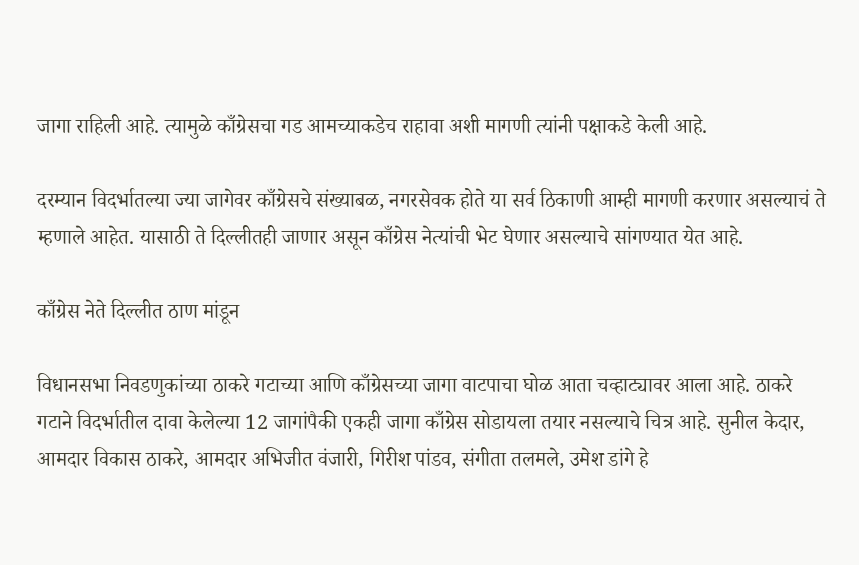जागा राहिली आहे. त्यामुळे काँग्रेसचा गड आमच्याकडेच राहावा अशी मागणी त्यांनी पक्षाकडे केली आहे.

दरम्यान विदर्भातल्या ज्या जागेवर काँग्रेसचे संख्याबळ, नगरसेवक होते या सर्व ठिकाणी आम्ही मागणी करणार असल्याचं ते म्हणाले आहेत. यासाठी ते दिल्लीतही जाणार असून काँग्रेस नेत्यांची भेट घेणार असल्याचे सांगण्यात येत आहे.

काँग्रेस नेते दिल्लीत ठाण मांडून

विधानसभा निवडणुकांच्या ठाकरे गटाच्या आणि काँग्रेसच्या जागा वाटपाचा घोळ आता चव्हाट्यावर आला आहे. ठाकरे गटाने विदर्भातील दावा केलेल्या 12 जागांपैकी एकही जागा काँग्रेस सोडायला तयार नसल्याचे चित्र आहे. सुनील केदार, आमदार विकास ठाकरे, आमदार अभिजीत वंजारी, गिरीश पांडव, संगीता तलमले, उमेश डांगे हे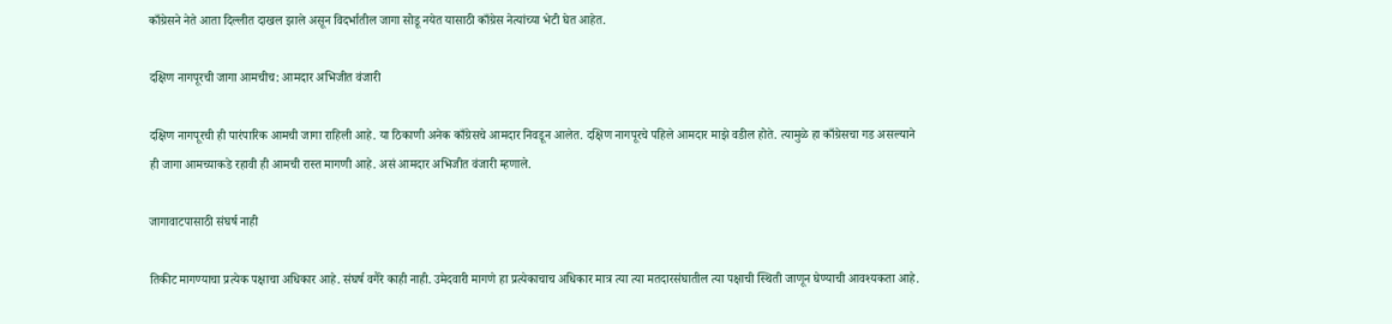काँग्रेसने नेते आता दिल्लीत दाखल झाले असून विदर्भातील जागा सोडू नयेत यासाठी काँग्रेस नेत्यांच्या भेटी घेत आहेत.

दक्षिण नागपूरची जागा आमचीच: आमदार अभिजीत वंजारी

दक्षिण नागपूरची ही पारंपारिक आमची जागा राहिली आहे. या ठिकाणी अनेक काँग्रेसचे आमदार निवडून आलेत. दक्षिण नागपूरचे पहिले आमदार माझे वडील होते. त्यामुळे हा काँग्रेसचा गड असल्याने ही जागा आमच्याकडे रहावी ही आमची रास्त मागणी आहे. असं आमदार अभिजीत वंजारी म्हणाले.

जागावाटपासाठी संघर्ष नाही

तिकीट मागण्याचा प्रत्येक पक्षाचा अधिकार आहे. संघर्ष वगैरे काही नाही. उमेदवारी मागणे हा प्रत्येकाचाच अधिकार मात्र त्या त्या मतदारसंघातील त्या पक्षाची स्थिती जाणून घेण्याची आवश्यकता आहे.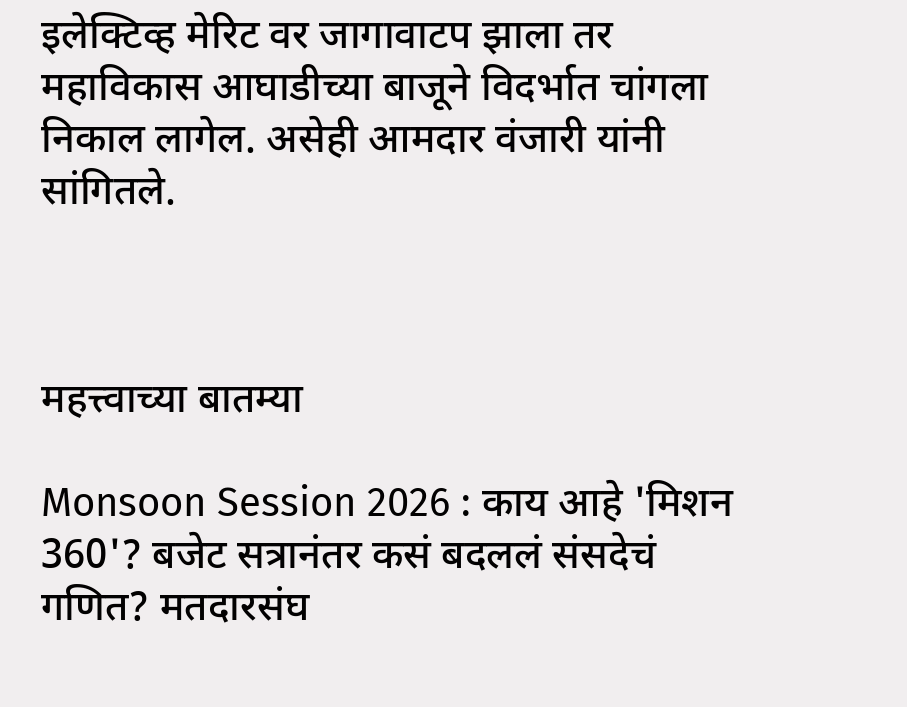इलेक्टिव्ह मेरिट वर जागावाटप झाला तर महाविकास आघाडीच्या बाजूने विदर्भात चांगला निकाल लागेल. असेही आमदार वंजारी यांनी सांगितले.



महत्त्वाच्या बातम्या

Monsoon Session 2026 : काय आहे 'मिशन 360'? बजेट सत्रानंतर कसं बदललं संसदेचं गणित? मतदारसंघ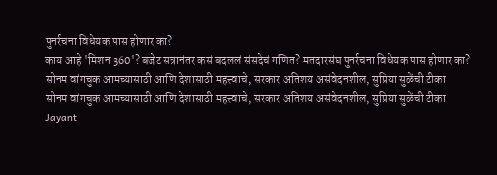पुनर्रचना विधेयक पास होणार का?
काय आहे 'मिशन 360'? बजेट सत्रानंतर कसं बदललं संसदेचं गणित? मतदारसंघ पुनर्रचना विधेयक पास होणार का?
सोनम वांगचुक आमच्यासाठी आणि देशासाठी महत्त्वाचे, सरकार अतिशय असंवेदनशील, सुप्रिया सुळेंची टीका
सोनम वांगचुक आमच्यासाठी आणि देशासाठी महत्त्वाचे, सरकार अतिशय असंवेदनशील, सुप्रिया सुळेंची टीका
Jayant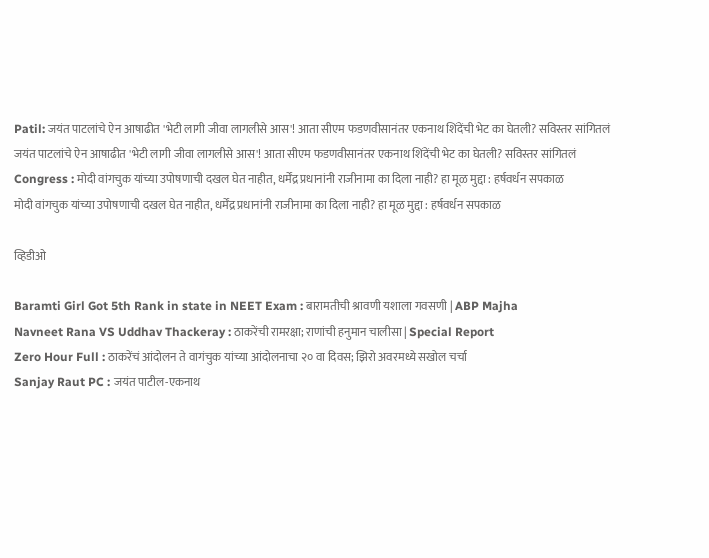Patil: जयंत पाटलांचे ऐन आषाढीत 'भेटी लागी जीवा लागलीसे आस'! आता सीएम फडणवीसानंतर एकनाथ शिंदेंची भेट का घेतली? सविस्तर सांगितलं
जयंत पाटलांचे ऐन आषाढीत 'भेटी लागी जीवा लागलीसे आस'! आता सीएम फडणवीसानंतर एकनाथ शिंदेंची भेट का घेतली? सविस्तर सांगितलं
Congress : मोदी वांगचुक यांच्या उपोषणाची दखल घेत नाहीत, धर्मेंद्र प्रधानांनी राजीनामा का दिला नाही? हा मूळ मुद्दा : हर्षवर्धन सपकाळ
मोदी वांगचुक यांच्या उपोषणाची दखल घेत नाहीत, धर्मेंद्र प्रधानांनी राजीनामा का दिला नाही? हा मूळ मुद्दा : हर्षवर्धन सपकाळ

व्हिडीओ

Baramti Girl Got 5th Rank in state in NEET Exam : बारामतीची श्रावणी यशाला गवसणी | ABP Majha
Navneet Rana VS Uddhav Thackeray : ठाकरेंची रामरक्षा; राणांची हनुमान चालीसा | Special Report
Zero Hour Full : ठाकरेंचं आंदोलन ते वागंचुक यांच्या आंदोलनाचा २० वा दिवस; झिरो अवरमध्ये सखोल चर्चा
Sanjay Raut PC : जयंत पाटील-एकनाथ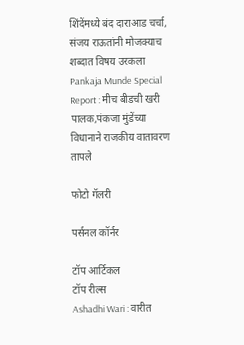शिंदेंमध्ये बंद दाराआड चर्चा, संजय राऊतांनी मोजक्याच शब्दात विषय उरकला
Pankaja Munde Special Report : मीच बीडची खरी पालक,पंकजा मुंडेंच्या विधानाने राजकीय वातावरण तापले

फोटो गॅलरी

पर्सनल कॉर्नर

टॉप आर्टिकल
टॉप रील्स
Ashadhi Wari : वारीत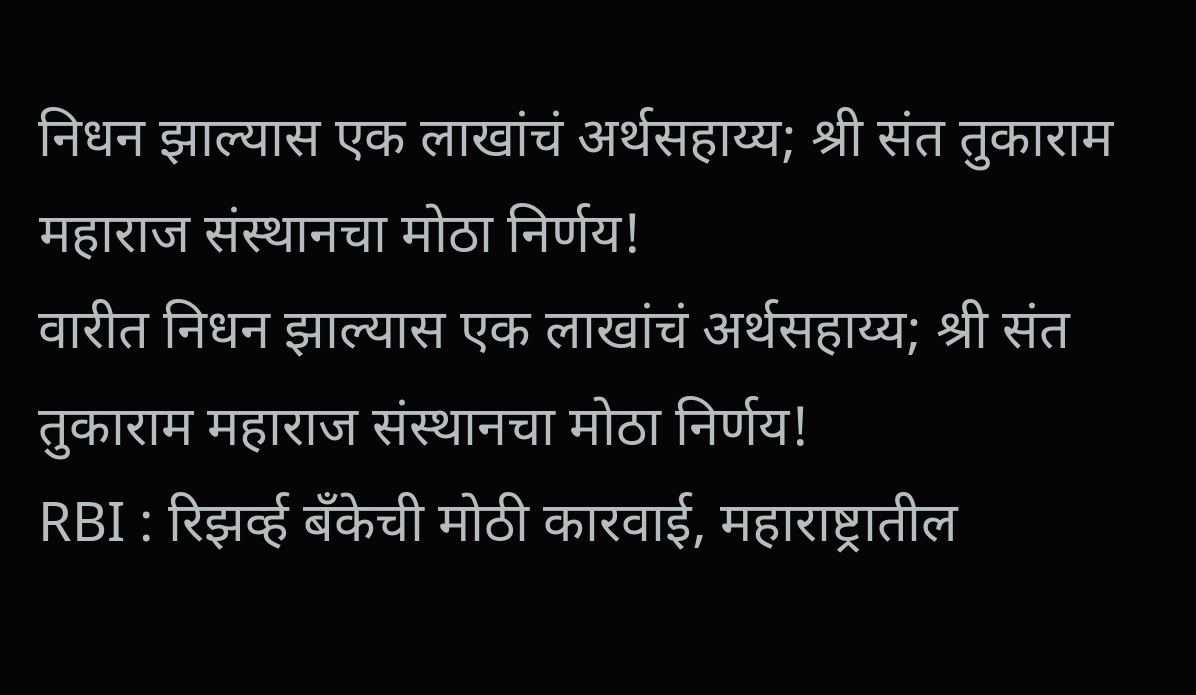निधन झाल्यास एक लाखांचं अर्थसहाय्य; श्री संत तुकाराम महाराज संस्थानचा मोठा निर्णय!
वारीत निधन झाल्यास एक लाखांचं अर्थसहाय्य; श्री संत तुकाराम महाराज संस्थानचा मोठा निर्णय!
RBI : रिझर्व्ह बँकेची मोठी कारवाई, महाराष्ट्रातील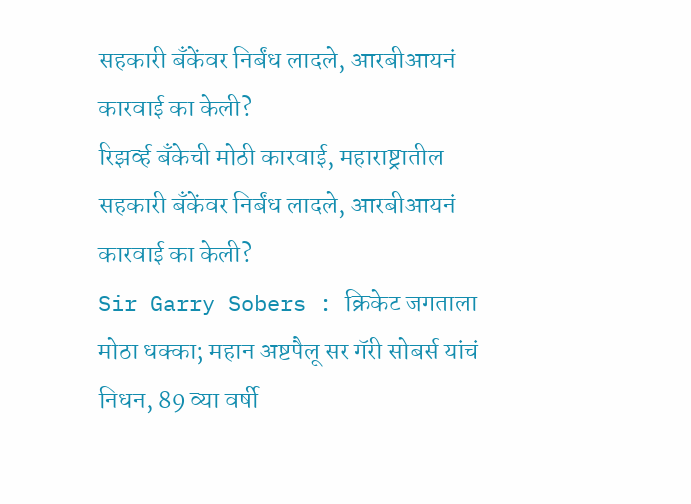सहकारी बँकेंवर निर्बंध लादले, आरबीआयनं कारवाई का केली?
रिझर्व्ह बँकेची मोठी कारवाई, महाराष्ट्रातील सहकारी बँकेंवर निर्बंध लादले, आरबीआयनं कारवाई का केली?
Sir Garry Sobers : क्रिकेट जगताला मोठा धक्का; महान अष्टपैलू सर गॅरी सोबर्स यांचं निधन, 89 व्या वर्षी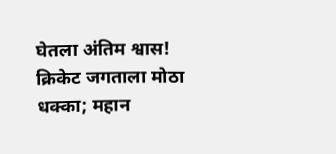घेतला अंतिम श्वास!
क्रिकेट जगताला मोठा धक्का; महान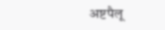अष्टपैलू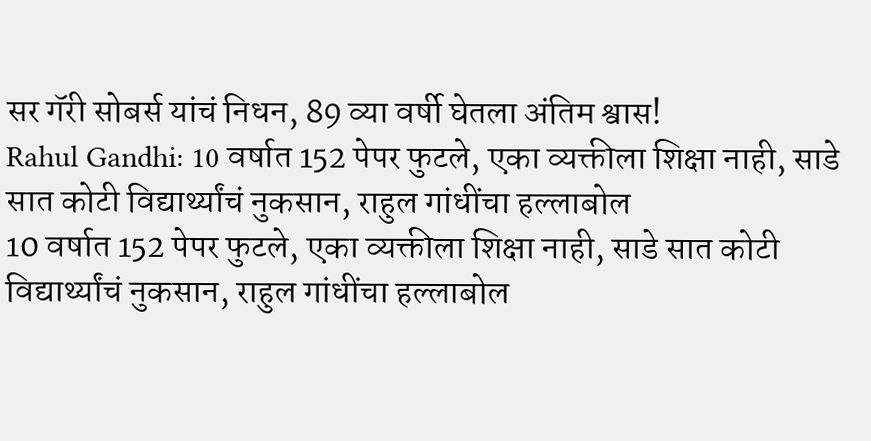सर गॅरी सोबर्स यांचं निधन, 89 व्या वर्षी घेतला अंतिम श्वास!
Rahul Gandhi: 10 वर्षात 152 पेपर फुटले, एका व्यक्तीला शिक्षा नाही, साडे सात कोटी विद्यार्थ्यांचं नुकसान, राहुल गांधींचा हल्लाबोल
10 वर्षात 152 पेपर फुटले, एका व्यक्तीला शिक्षा नाही, साडे सात कोटी विद्यार्थ्यांचं नुकसान, राहुल गांधींचा हल्लाबोल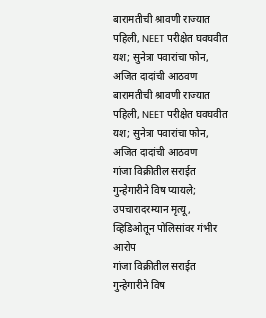बारामतीची श्रावणी राज्यात पहिली, NEET परीक्षेत घवघवीत यश; सुनेत्रा पवारांचा फोन, अजित दादांची आठवण
बारामतीची श्रावणी राज्यात पहिली, NEET परीक्षेत घवघवीत यश; सुनेत्रा पवारांचा फोन, अजित दादांची आठवण
गांजा विक्रीतील सराईत गुन्हेगारीने विष प्यायले; उपचारादरम्यान मृत्यू, व्हिडिओतून पोलिसांवर गंभीर आरोप
गांजा विक्रीतील सराईत गुन्हेगारीने विष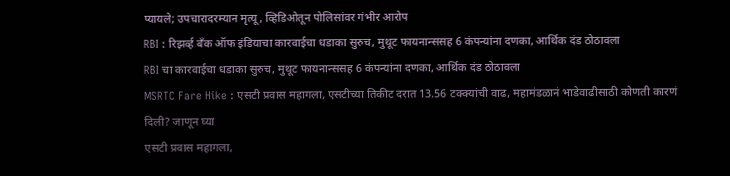प्यायले; उपचारादरम्यान मृत्यू, व्हिडिओतून पोलिसांवर गंभीर आरोप
RBI : रिझर्व्ह बँक ऑफ इंडियाचा कारवाईचा धडाका सुरुच, मुथूट फायनान्ससह 6 कंपन्यांना दणका, आर्थिक दंड ठोठावला
RBI चा कारवाईचा धडाका सुरुच, मुथूट फायनान्ससह 6 कंपन्यांना दणका, आर्थिक दंड ठोठावला
MSRTC Fare Hike : एसटी प्रवास महागला, एसटीच्या तिकीट दरात 13.56 टक्क्यांची वाढ, महामंडळानं भाडेवाढीसाठी कोणती कारणं दिली? जाणून घ्या
एसटी प्रवास महागला,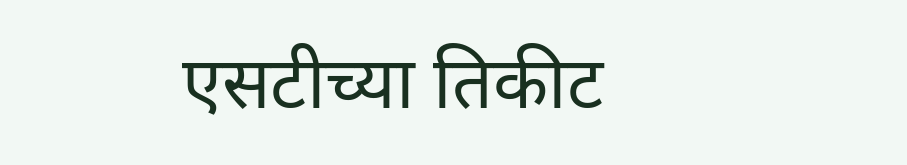एसटीच्या तिकीट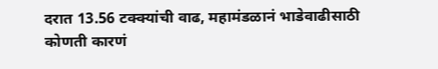दरात 13.56 टक्क्यांची वाढ, महामंडळानं भाडेवाढीसाठी कोणती कारणं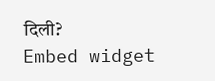दिली?
Embed widget